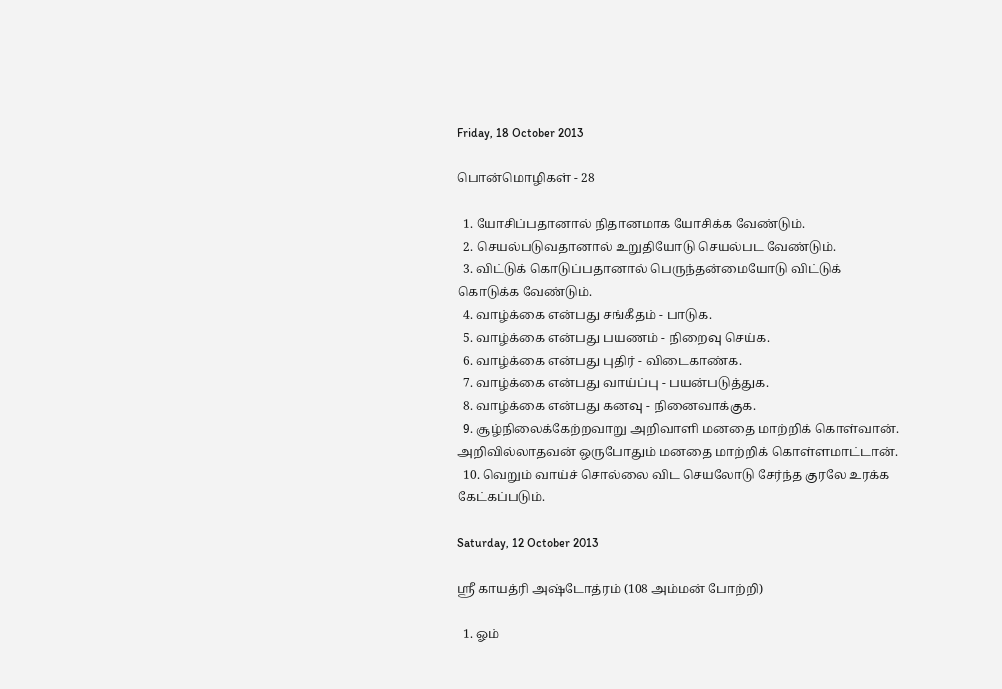Friday, 18 October 2013

பொன்மொழிகள் - 28

  1. யோசிப்பதானால் நிதானமாக யோசிக்க வேண்டும்.
  2. செயல்படுவதானால் உறுதியோடு செயல்பட வேண்டும்.
  3. விட்டுக் கொடுப்பதானால் பெருந்தன்மையோடு விட்டுக் கொடுக்க வேண்டும்.
  4. வாழ்க்கை என்பது சங்கீதம் - பாடுக.
  5. வாழ்க்கை என்பது பயணம் - நிறைவு செய்க.
  6. வாழ்க்கை என்பது புதிர் - விடைகாண்க.
  7. வாழ்க்கை என்பது வாய்ப்பு - பயன்படுத்துக.
  8. வாழ்க்கை என்பது கனவு - நினைவாக்குக.
  9. சூழ்நிலைக்கேற்றவாறு அறிவாளி மனதை மாற்றிக் கொள்வான். அறிவில்லாதவன் ஒருபோதும் மனதை மாற்றிக் கொள்ளமாட்டான்.
  10. வெறும் வாய்ச் சொல்லை விட செயலோடு சேர்ந்த குரலே உரக்க கேட்கப்படும்.

Saturday, 12 October 2013

ஸ்ரீ காயத்ரி அஷ்டோத்ரம் (108 அம்மன் போற்றி)

  1. ஓம்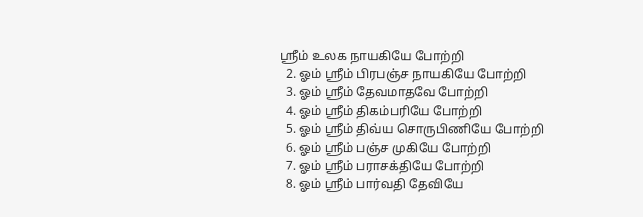ஸ்ரீம் உலக நாயகியே போற்றி
  2. ஓம் ஸ்ரீம் பிரபஞ்ச நாயகியே போற்றி
  3. ஓம் ஸ்ரீம் தேவமாதவே போற்றி
  4. ஓம் ஸ்ரீம் திகம்பரியே போற்றி
  5. ஓம் ஸ்ரீம் திவ்ய சொருபிணியே போற்றி
  6. ஓம் ஸ்ரீம் பஞ்ச முகியே போற்றி
  7. ஓம் ஸ்ரீம் பராசக்தியே போற்றி
  8. ஓம் ஸ்ரீம் பார்வதி தேவியே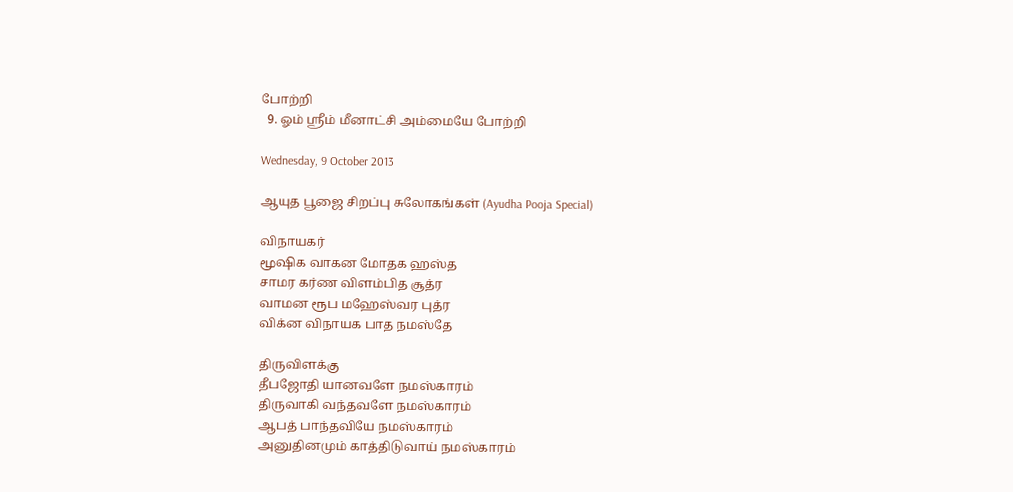போற்றி
  9. ஓம் ஸ்ரீம் மீனாட்சி அம்மையே போற்றி

Wednesday, 9 October 2013

ஆயுத பூஜை சிறப்பு சுலோகங்கள் (Ayudha Pooja Special)

விநாயகர்
மூஷிக வாகன மோதக ஹஸ்த
சாமர கர்ண விளம்பித சூத்ர
வாமன ரூப மஹேஸ்வர புத்ர
விக்ன விநாயக பாத நமஸ்தே

திருவிளக்கு
தீபஜோதி யானவளே நமஸ்காரம்
திருவாகி வந்தவளே நமஸ்காரம்
ஆபத் பாந்தவியே நமஸ்காரம்
அனுதினமும் காத்திடுவாய் நமஸ்காரம்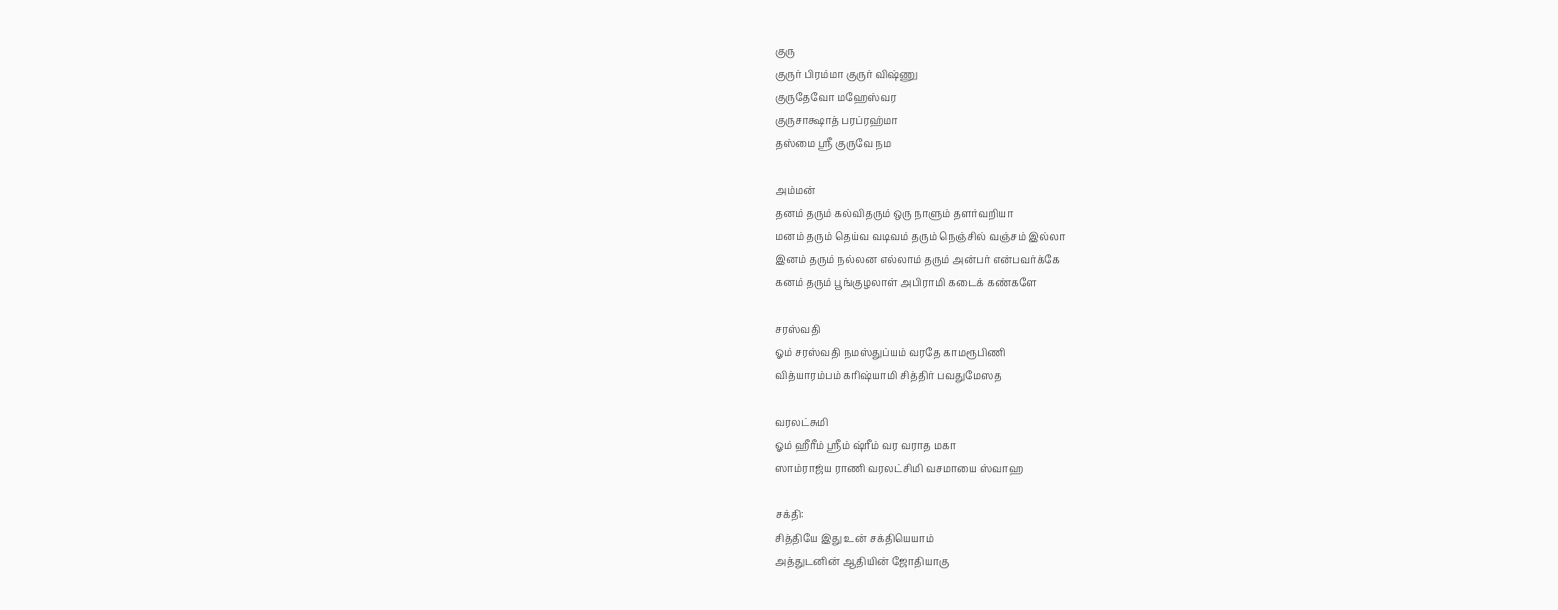குரு
குருர் பிரம்மா குருர் விஷ்ணு
குருதேவோ மஹேஸ்வர
குருசாக்ஷாத் பரப்ரஹ்மா
தஸ்மை ஸ்ரீ குருவே நம

அம்மன்
தனம் தரும் கல்விதரும் ஒரு நாளும் தளர்வறியா
மனம் தரும் தெய்வ வடிவம் தரும் நெஞ்சில் வஞ்சம் இல்லா
இனம் தரும் நல்லன எல்லாம் தரும் அன்பர் என்பவர்க்கே
கனம் தரும் பூங்குழலாள் அபிராமி கடைக் கண்களே

சரஸ்வதி
ஓம் சரஸ்வதி நமஸ்துப்யம் வரதே காமரூபிணி
வித்யாரம்பம் கரிஷ்யாமி சித்திர் பவதுமேஸத

வரலட்சுமி
ஓம் ஹீரீம் ஸ்ரீம் ஷ்ரீம் வர வராத மகா
ஸாம்ராஜ்ய ராணி வரலட்சிமி வசமாயை ஸ்வாஹ

சக்தி:
சித்தியே இது உன் சக்தியெயாம்
அத்துடனின் ஆதியின் ஜோதியாகு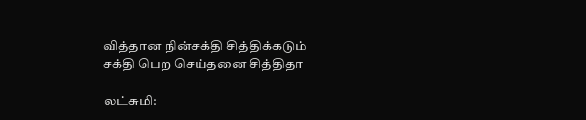வித்தான நின்சக்தி சித்திக்கடும்
சக்தி பெற செய்தனை சித்திதா

லட்சுமி: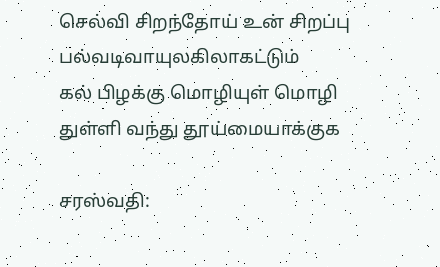செல்வி சிறந்தோய் உன் சிறப்பு
பல்வடிவாயுலகிலாகட்டும்
கல் பிழக்கு மொழியுள் மொழி
துள்ளி வந்து தூய்மையாக்குக

சரஸ்வதி: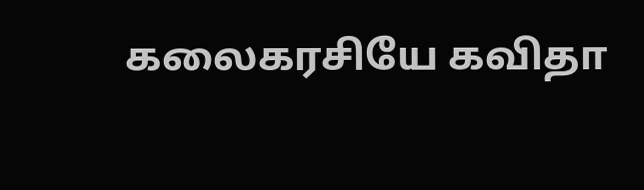கலைகரசியே கவிதா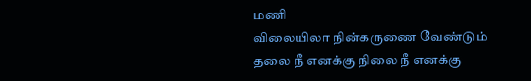மணி
விலையிலா நின்கருணை வேண்டும்
தலை நீ எனக்கு நிலை நீ எனக்கு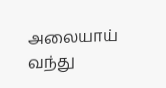அலையாய் வந்து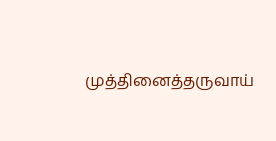முத்தினைத்தருவாய்